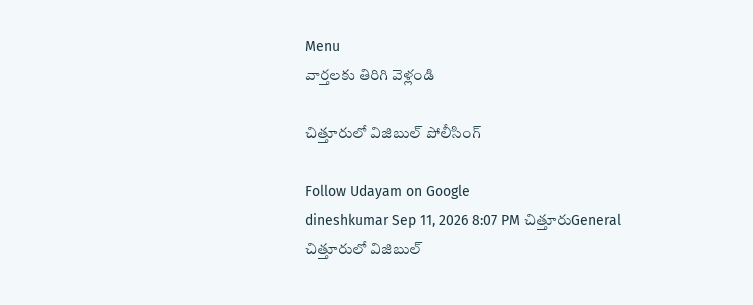Menu
వార్తలకు తిరిగి వెళ్లండి

చిత్తూరులో విజిబుల్ పోలీసింగ్

Follow Udayam on Google
dineshkumar Sep 11, 2026 8:07 PM చిత్తూరుGeneral
చిత్తూరులో విజిబుల్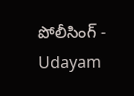పోలీసింగ్ - Udayam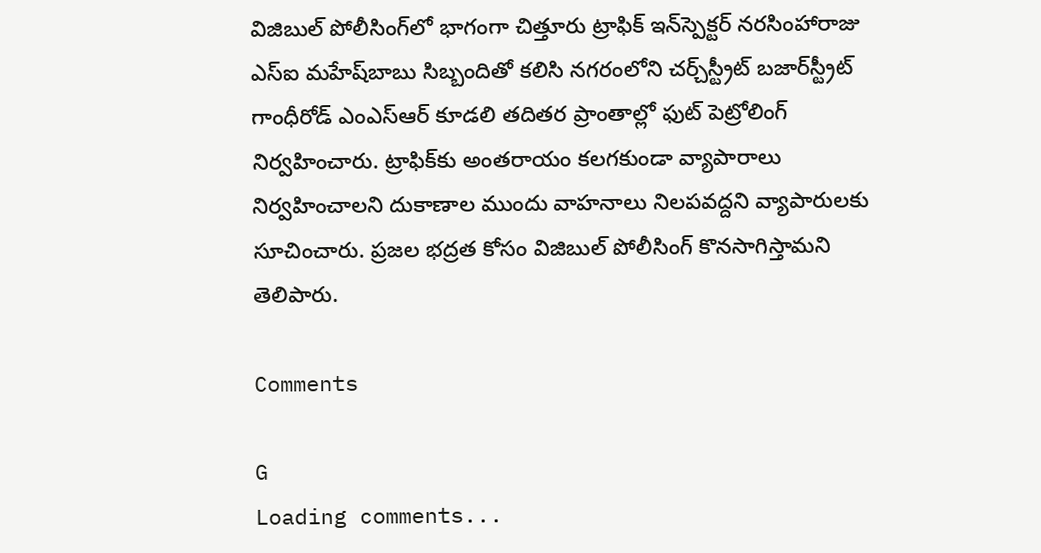విజిబుల్ పోలీసింగ్‌లో భాగంగా చిత్తూరు ట్రాఫిక్ ఇన్‌స్పెక్టర్ నరసింహారాజు ఎస్‌ఐ మహేష్‌బాబు సిబ్బందితో కలిసి నగరంలోని చర్చ్‌స్ట్రీట్ బజార్‌స్ట్రీట్ గాంధీరోడ్ ఎంఎస్‌ఆర్‌ కూడలి తదితర ప్రాంతాల్లో ఫుట్‌ పెట్రోలింగ్ నిర్వహించారు. ట్రాఫిక్‌కు అంతరాయం కలగకుండా వ్యాపారాలు నిర్వహించాలని దుకాణాల ముందు వాహనాలు నిలపవద్దని వ్యాపారులకు సూచించారు. ప్రజల భద్రత కోసం విజిబుల్ పోలీసింగ్ కొనసాగిస్తామని తెలిపారు.

Comments

G
Loading comments...